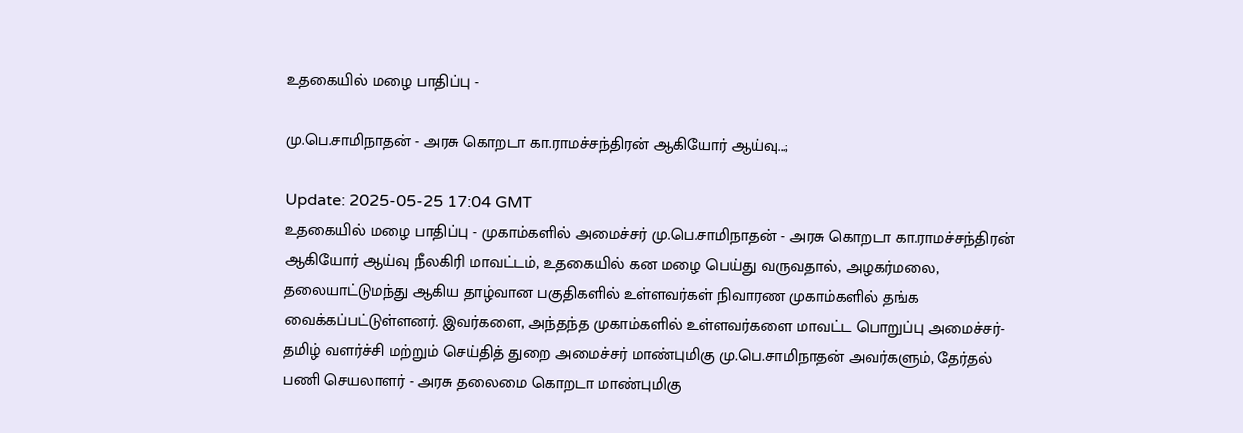உதகையில் மழை பாதிப்பு -

மு.பெ.சாமிநாதன் - அரசு கொறடா கா.ராமச்சந்திரன் ஆகியோர் ஆய்வு...;

Update: 2025-05-25 17:04 GMT
உதகையில் மழை பாதிப்பு - முகாம்களில் அமைச்சர் மு.பெ.சாமிநாதன் - அரசு கொறடா கா.ராமச்சந்திரன் ஆகியோர் ஆய்வு நீலகிரி மாவட்டம், உதகையில் கன மழை பெய்து வருவதால், அழகர்மலை, தலையாட்டுமந்து ஆகிய தாழ்வான பகுதிகளில் உள்ளவர்கள் நிவாரண முகாம்களில் தங்க வைக்கப்பட்டுள்ளனர். இவர்களை, அந்தந்த முகாம்களில் உள்ளவர்களை மாவட்ட பொறுப்பு அமைச்சர்- தமிழ் வளர்ச்சி மற்றும் செய்தித் துறை அமைச்சர் மாண்புமிகு மு.பெ.சாமிநாதன் அவர்களும், தேர்தல் பணி செயலாளர் - அரசு தலைமை கொறடா மாண்புமிகு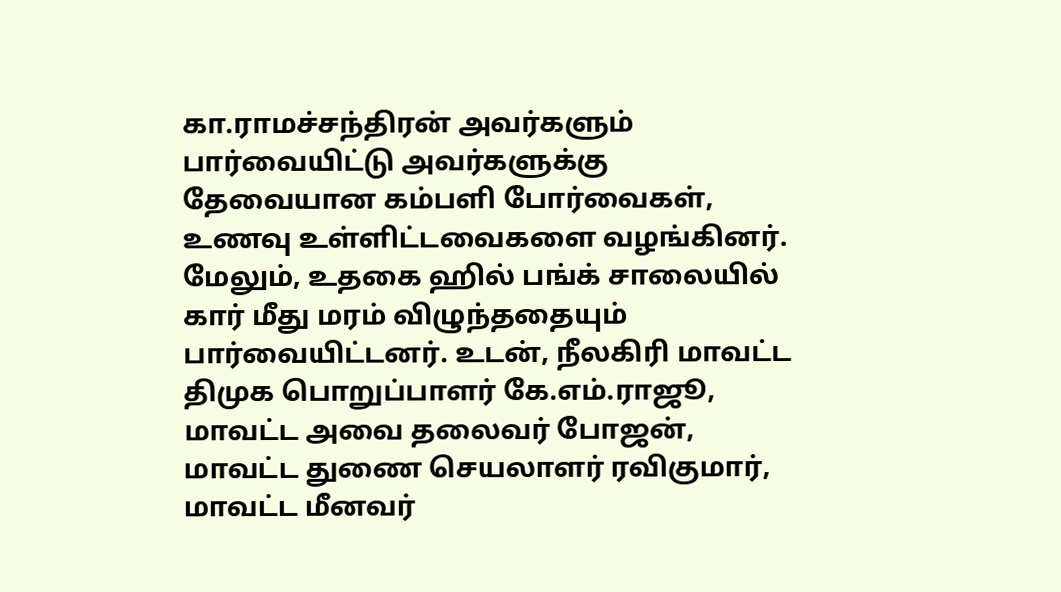கா.ராமச்சந்திரன் அவர்களும் பார்வையிட்டு அவர்களுக்கு தேவையான கம்பளி போர்வைகள், உணவு உள்ளிட்டவைகளை வழங்கினர். மேலும், உதகை ஹில் பங்க் சாலையில் கார் மீது மரம் விழுந்ததையும் பார்வையிட்டனர். உடன், நீலகிரி மாவட்ட திமுக பொறுப்பாளர் கே.எம்.ராஜூ, மாவட்ட அவை தலைவர் போஜன், மாவட்ட துணை செயலாளர் ரவிகுமார், மாவட்ட மீனவர்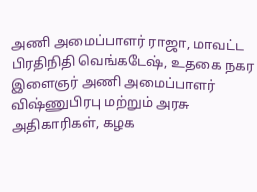அணி அமைப்பாளர் ராஜா, மாவட்ட பிரதிநிதி வெங்கடேஷ், உதகை நகர இளைஞர் அணி அமைப்பாளர் விஷ்ணுபிரபு மற்றும் அரசு அதிகாரிகள், கழக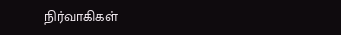நிர்வாகிகள்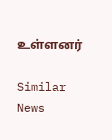உள்ளனர்

Similar News